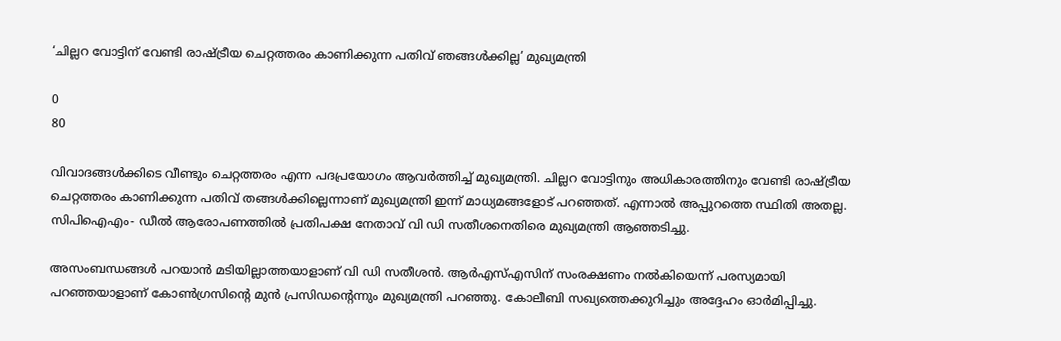‘ചില്ലറ വോട്ടിന് വേണ്ടി രാഷ്ട്രീയ ചെറ്റത്തരം കാണിക്കുന്ന പതിവ് ഞങ്ങള്‍ക്കില്ല’ മുഖ്യമന്ത്രി

0
80

വിവാദങ്ങള്‍ക്കിടെ വീണ്ടും ചെറ്റത്തരം എന്ന പദപ്രയോഗം ആവര്‍ത്തിച്ച് മുഖ്യമന്ത്രി. ചില്ലറ വോട്ടിനും അധികാരത്തിനും വേണ്ടി രാഷ്ട്രീയ ചെറ്റത്തരം കാണിക്കുന്ന പതിവ് തങ്ങള്‍ക്കില്ലെന്നാണ് മുഖ്യമന്ത്രി ഇന്ന് മാധ്യമങ്ങളോട് പറഞ്ഞത്. എന്നാല്‍ അപ്പുറത്തെ സ്ഥിതി അതല്ല. സിപിഐഎം- ഡീല്‍ ആരോപണത്തില്‍ പ്രതിപക്ഷ നേതാവ് വി ഡി സതീശനെതിരെ മുഖ്യമന്ത്രി ആഞ്ഞടിച്ചു.

അസംബന്ധങ്ങള്‍ പറയാന്‍ മടിയില്ലാത്തയാളാണ് വി ഡി സതീശന്‍. ആര്‍എസ്എസിന് സംരക്ഷണം നല്‍കിയെന്ന് പരസ്യമായി പറഞ്ഞയാളാണ് കോണ്‍ഗ്രസിന്റെ മുന്‍ പ്രസിഡന്റെന്നും മുഖ്യമന്ത്രി പറഞ്ഞു. കോലീബി സഖ്യത്തെക്കുറിച്ചും അദ്ദേഹം ഓര്‍മിപ്പിച്ചു.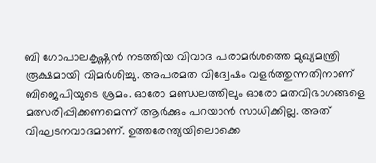ബി ഗോപാലകൃഷ്ണന്‍ നടത്തിയ വിവാദ പരാമര്‍ശത്തെ മുഖ്യമന്ത്രി രൂക്ഷമായി വിമര്‍ശിച്ചു. അപരമത വിദ്വേഷം വളര്‍ത്തുന്നതിനാണ് ബിജെപിയുടെ ശ്രമം. ഓരോ മണ്ഡലത്തിലും ഓരോ മതവിഭാഗങ്ങളെ മത്സരിപ്പിക്കണമെന്ന് ആര്‍ക്കും പറയാന്‍ സാധിക്കില്ല. അത് വിഘടനവാദമാണ്. ഉത്തരേന്ത്യയിലൊക്കെ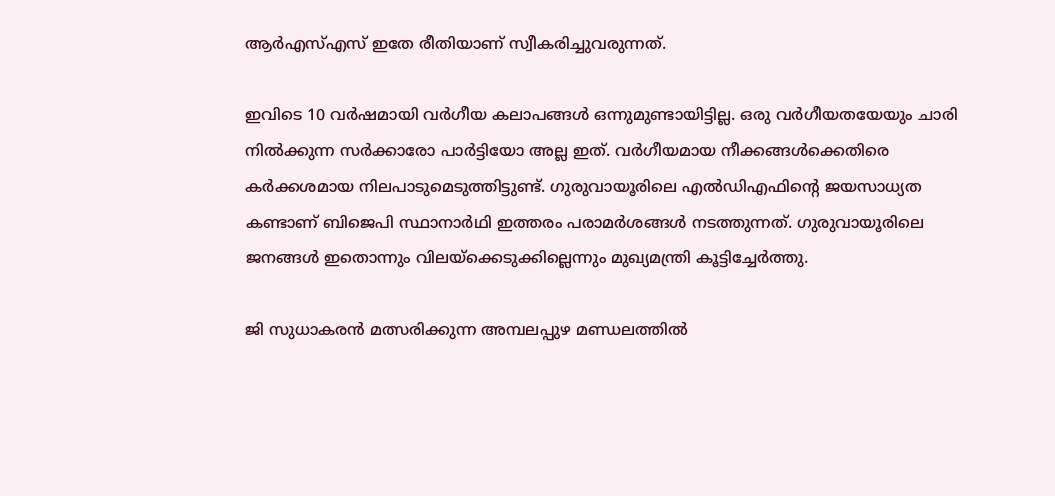ആര്‍എസ്എസ് ഇതേ രീതിയാണ് സ്വീകരിച്ചുവരുന്നത്.

ഇവിടെ 10 വര്‍ഷമായി വര്‍ഗീയ കലാപങ്ങള്‍ ഒന്നുമുണ്ടായിട്ടില്ല. ഒരു വര്‍ഗീയതയേയും ചാരി നില്‍ക്കുന്ന സര്‍ക്കാരോ പാര്‍ട്ടിയോ അല്ല ഇത്. വര്‍ഗീയമായ നീക്കങ്ങള്‍ക്കെതിരെ കര്‍ക്കശമായ നിലപാടുമെടുത്തിട്ടുണ്ട്. ഗുരുവായൂരിലെ എല്‍ഡിഎഫിന്റെ ജയസാധ്യത കണ്ടാണ് ബിജെപി സ്ഥാനാര്‍ഥി ഇത്തരം പരാമര്‍ശങ്ങള്‍ നടത്തുന്നത്. ഗുരുവായൂരിലെ ജനങ്ങള്‍ ഇതൊന്നും വിലയ്‌ക്കെടുക്കില്ലെന്നും മുഖ്യമന്ത്രി കൂട്ടിച്ചേര്‍ത്തു.

ജി സുധാകരന്‍ മത്സരിക്കുന്ന അമ്പലപ്പുഴ മണ്ഡലത്തില്‍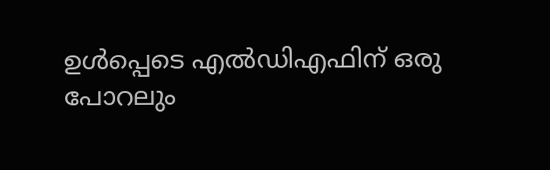ഉള്‍പ്പെടെ എല്‍ഡിഎഫിന് ഒരു പോറലും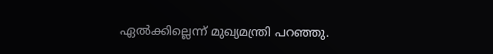ഏല്‍ക്കില്ലെന്ന് മുഖ്യമന്ത്രി പറഞ്ഞു.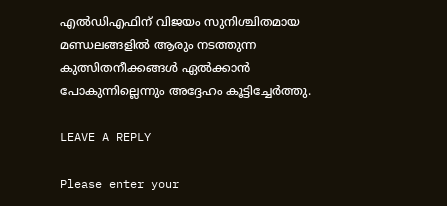എല്‍ഡിഎഫിന് വിജയം സുനിശ്ചിതമായ മണ്ഡലങ്ങളില്‍ ആരും നടത്തുന്ന കുത്സിതനീക്കങ്ങള്‍ ഏല്‍ക്കാന്‍ പോകുന്നില്ലെന്നും അദ്ദേഹം കൂട്ടിച്ചേര്‍ത്തു.

LEAVE A REPLY

Please enter your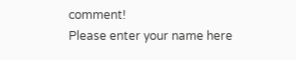comment!
Please enter your name here